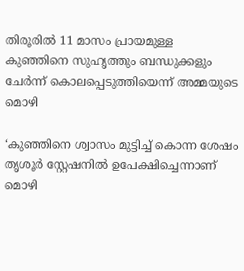തിരൂരിൽ 11 മാസം പ്രായമുള്ള കുഞ്ഞിനെ സുഹൃത്തും ബന്ധുക്കളും ചേർന്ന് കൊലപ്പെടുത്തിയെന്ന് അമ്മയുടെ മൊഴി

‘കുഞ്ഞിനെ ശ്വാസം മുട്ടിച്ച് കൊന്ന ശേഷം തൃശൂർ സ്റ്റേഷനിൽ ഉപേക്ഷിച്ചെന്നാണ് മൊഴി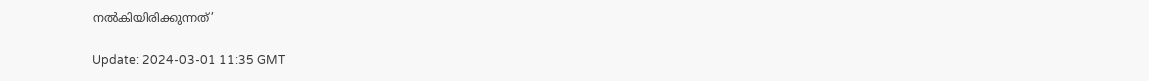നൽകിയിരിക്കുന്നത്’

Update: 2024-03-01 11:35 GMT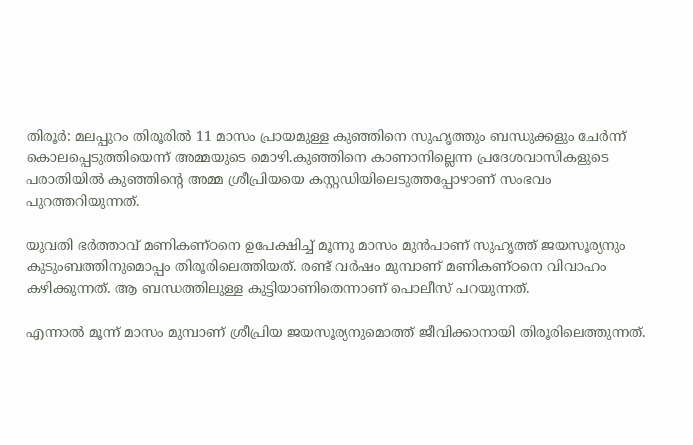തിരൂർ: മലപ്പുറം തിരൂരിൽ 11 മാസം പ്രായമുള്ള കുഞ്ഞിനെ സുഹൃത്തും ബന്ധുക്കളും ചേർന്ന് കൊലപ്പെടുത്തിയെന്ന് അമ്മയുടെ മൊഴി.കുഞ്ഞിനെ കാണാനില്ലെന്ന പ്രദേശവാസികളുടെ പരാതിയിൽ കുഞ്ഞിന്റെ അമ്മ ശ്രീപ്രിയയെ കസ്റ്റഡിയിലെടുത്തപ്പോഴാണ് സംഭവം പുറത്തറിയുന്നത്.

യുവതി ഭർത്താവ് മണികണ്ഠനെ ഉപേക്ഷിച്ച് മൂന്നു മാസം മുൻപാണ് സുഹൃത്ത് ജയസൂര്യനും കുടുംബത്തിനുമൊപ്പം തിരൂരിലെത്തിയത്. രണ്ട് വർഷം മുമ്പാണ് മണികണ്ഠനെ വിവാഹം കഴിക്കുന്നത്. ആ ബന്ധത്തിലുള്ള കുട്ടിയാണിതെന്നാണ് പൊലീസ് പറയുന്നത്.

എന്നാൽ മൂന്ന് മാസം മുമ്പാണ് ശ്രീപ്രിയ ജയസൂര്യനുമൊത്ത് ജീവിക്കാനായി തിരൂരിലെത്തുന്നത്.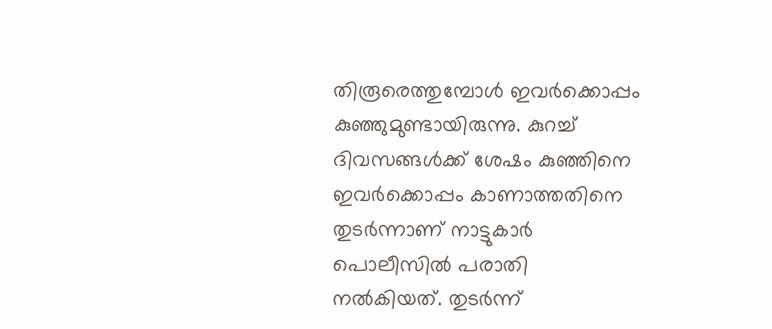തിരൂരെത്തുമ്പോൾ ഇവർക്കൊപ്പം കുഞ്ഞുമുണ്ടായിരുന്നു. കുറച്ച് ദിവസങ്ങൾക്ക് ശേഷം കുഞ്ഞിനെ ഇവർക്കൊപ്പം കാണാത്തതിനെ തുടർന്നാണ് നാട്ടുകാർ പൊലീസിൽ പരാതി നൽകിയത്. തുടർന്ന്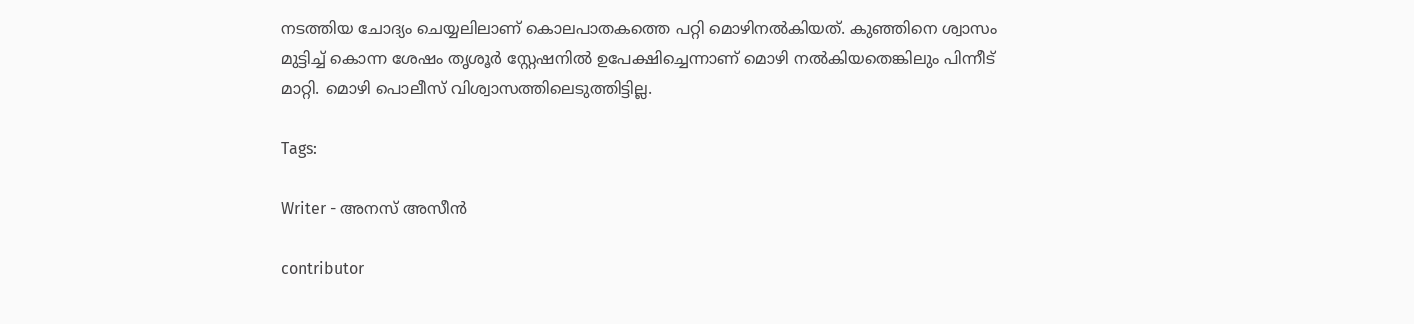നടത്തിയ ചോദ്യം ചെയ്യലിലാണ് കൊലപാതകത്തെ പറ്റി മൊഴിനൽകിയത്. കുഞ്ഞിനെ ശ്വാസം മുട്ടിച്ച് കൊന്ന ശേഷം തൃശൂർ സ്റ്റേഷനിൽ ഉപേക്ഷിച്ചെന്നാണ് മൊഴി നൽകിയതെങ്കിലും പിന്നീട് മാറ്റി. മൊഴി പൊലീസ് വിശ്വാസത്തിലെടുത്തിട്ടില്ല.

Tags:

Writer - അനസ് അസീന്‍

contributor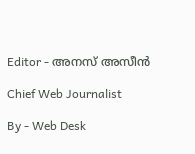Editor - അനസ് അസീന്‍

Chief Web Journalist

By - Web Desk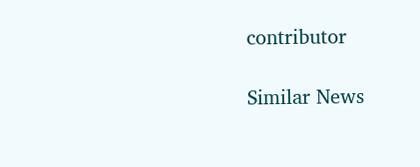contributor

Similar News